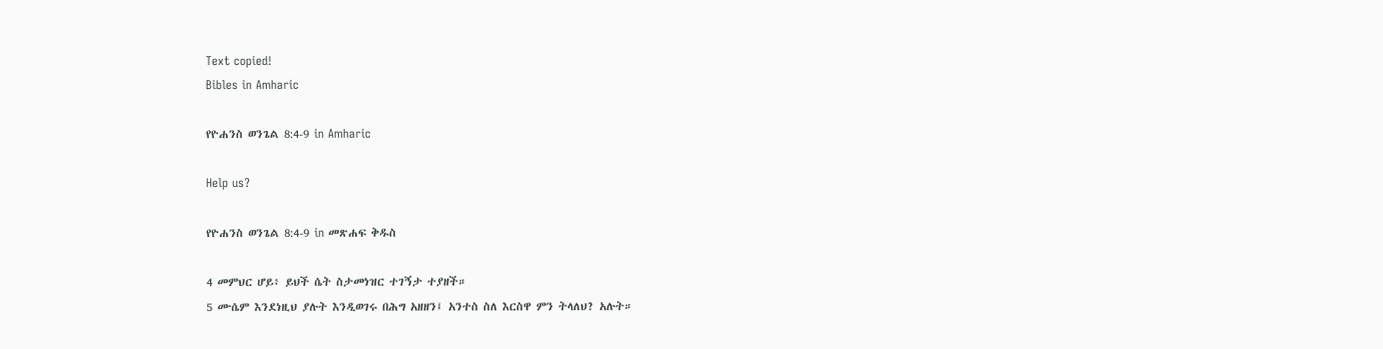Text copied!
Bibles in Amharic

የዮሐንስ ወንጌል 8:4-9 in Amharic

Help us?

የዮሐንስ ወንጌል 8:4-9 in መጽሐፍ ቅዱስ

4 መምህር ሆይ፥ ይህች ሴት ስታመነዝር ተገኝታ ተያዘች።
5 ሙሴም እንደነዚህ ያሉት እንዲወገሩ በሕግ አዘዘን፤ አንተስ ስለ እርስዋ ምን ትላለህ? አሉት።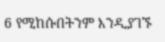6 የሚከሱበትንም እንዲያገኙ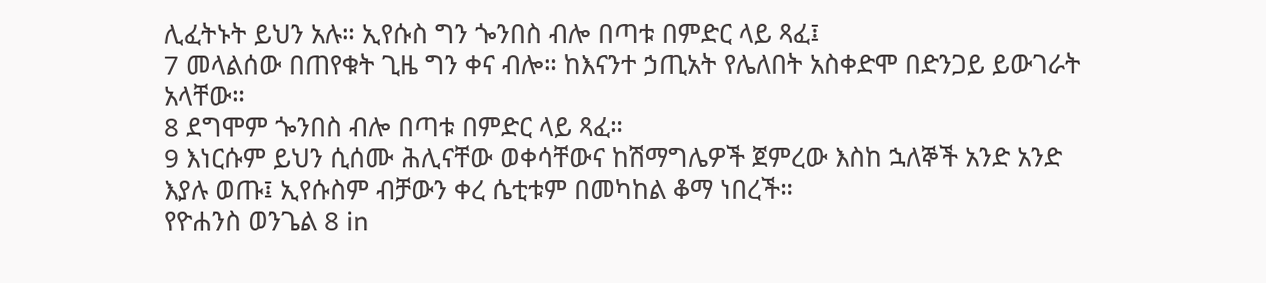ሊፈትኑት ይህን አሉ። ኢየሱስ ግን ጐንበስ ብሎ በጣቱ በምድር ላይ ጻፈ፤
7 መላልሰው በጠየቁት ጊዜ ግን ቀና ብሎ። ከእናንተ ኃጢአት የሌለበት አስቀድሞ በድንጋይ ይውገራት አላቸው።
8 ደግሞም ጐንበስ ብሎ በጣቱ በምድር ላይ ጻፈ።
9 እነርሱም ይህን ሲሰሙ ሕሊናቸው ወቀሳቸውና ከሽማግሌዎች ጀምረው እስከ ኋለኞች አንድ አንድ እያሉ ወጡ፤ ኢየሱስም ብቻውን ቀረ ሴቲቱም በመካከል ቆማ ነበረች።
የዮሐንስ ወንጌል 8 in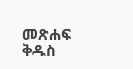መጽሐፍ ቅዱስ